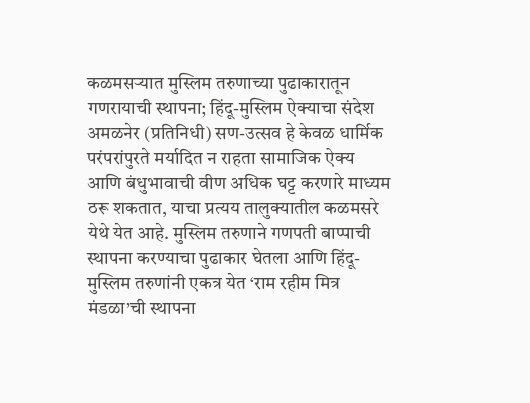कळमसऱ्यात मुस्लिम तरुणाच्या पुढाकारातून गणरायाची स्थापना; हिंदू-मुस्लिम ऐक्याचा संदेश
अमळनेर (प्रतिनिधी) सण-उत्सव हे केवळ धार्मिक परंपरांपुरते मर्यादित न राहता सामाजिक ऐक्य आणि बंधुभावाची वीण अधिक घट्ट करणारे माध्यम ठरू शकतात, याचा प्रत्यय तालुक्यातील कळमसरे येथे येत आहे. मुस्लिम तरुणाने गणपती बाप्पाची स्थापना करण्याचा पुढाकार घेतला आणि हिंदू-मुस्लिम तरुणांनी एकत्र येत ‘राम रहीम मित्र मंडळा’ची स्थापना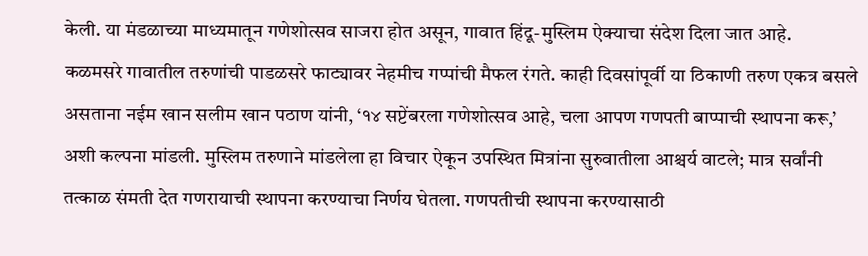केली. या मंडळाच्या माध्यमातून गणेशोत्सव साजरा होत असून, गावात हिंदू-मुस्लिम ऐक्याचा संदेश दिला जात आहे.
कळमसरे गावातील तरुणांची पाडळसरे फाट्यावर नेहमीच गप्पांची मैफल रंगते. काही दिवसांपूर्वी या ठिकाणी तरुण एकत्र बसले असताना नईम खान सलीम खान पठाण यांनी, ‘१४ सप्टेंबरला गणेशोत्सव आहे, चला आपण गणपती बाप्पाची स्थापना करू,’ अशी कल्पना मांडली. मुस्लिम तरुणाने मांडलेला हा विचार ऐकून उपस्थित मित्रांना सुरुवातीला आश्चर्य वाटले; मात्र सर्वांनी तत्काळ संमती देत गणरायाची स्थापना करण्याचा निर्णय घेतला. गणपतीची स्थापना करण्यासाठी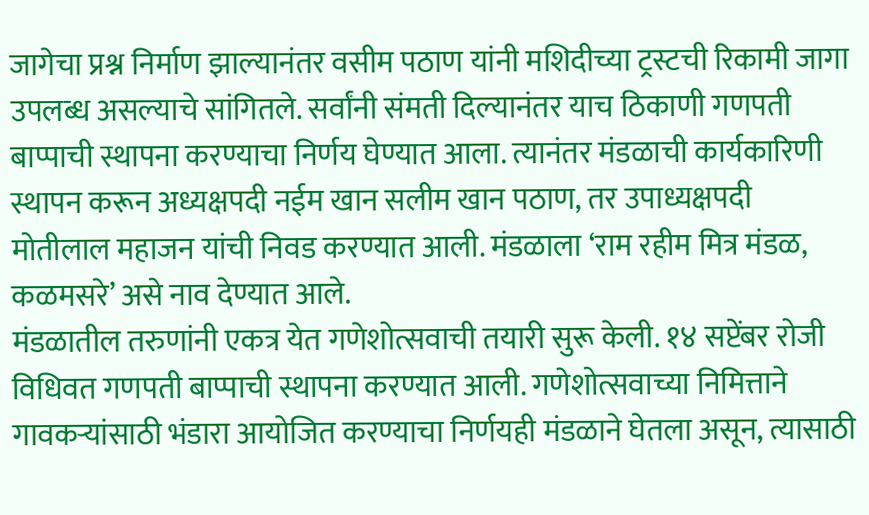जागेचा प्रश्न निर्माण झाल्यानंतर वसीम पठाण यांनी मशिदीच्या ट्रस्टची रिकामी जागा उपलब्ध असल्याचे सांगितले. सर्वांनी संमती दिल्यानंतर याच ठिकाणी गणपती बाप्पाची स्थापना करण्याचा निर्णय घेण्यात आला. त्यानंतर मंडळाची कार्यकारिणी स्थापन करून अध्यक्षपदी नईम खान सलीम खान पठाण, तर उपाध्यक्षपदी मोतीलाल महाजन यांची निवड करण्यात आली. मंडळाला ‘राम रहीम मित्र मंडळ, कळमसरे’ असे नाव देण्यात आले.
मंडळातील तरुणांनी एकत्र येत गणेशोत्सवाची तयारी सुरू केली. १४ सप्टेंबर रोजी विधिवत गणपती बाप्पाची स्थापना करण्यात आली. गणेशोत्सवाच्या निमित्ताने गावकऱ्यांसाठी भंडारा आयोजित करण्याचा निर्णयही मंडळाने घेतला असून, त्यासाठी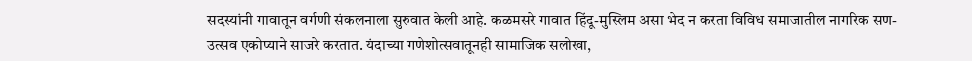सदस्यांनी गावातून वर्गणी संकलनाला सुरुवात केली आहे. कळमसरे गावात हिंदू-मुस्लिम असा भेद न करता विविध समाजातील नागरिक सण-उत्सव एकोप्याने साजरे करतात. यंदाच्या गणेशोत्सवातूनही सामाजिक सलोखा,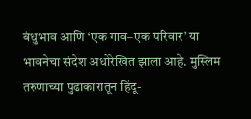बंधुभाव आणि ‘एक गाव–एक परिवार’ या भावनेचा संदेश अधोरेखित झाला आहे. मुस्लिम तरुणाच्या पुढाकारातून हिंदू-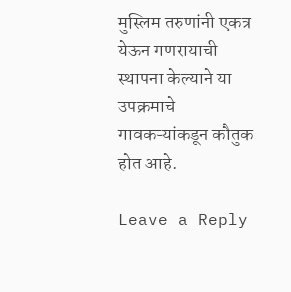मुस्लिम तरुणांनी एकत्र येऊन गणरायाची स्थापना केल्याने या उपक्रमाचे गावकऱ्यांकडून कौतुक होत आहे.

Leave a Reply